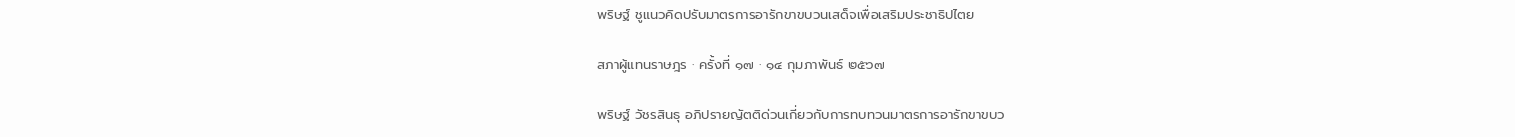พริษฐ์ ชูแนวคิดปรับมาตรการอารักขาขบวนเสด็จเพื่อเสริมประชาธิปไตย

สภาผู้แทนราษฎร · ครั้งที่ ๑๗ · ๑๔ กุมภาพันธ์ ๒๕๖๗

พริษฐ์ วัชรสินธุ อภิปรายญัตติด่วนเกี่ยวกับการทบทวนมาตรการอารักขาขบว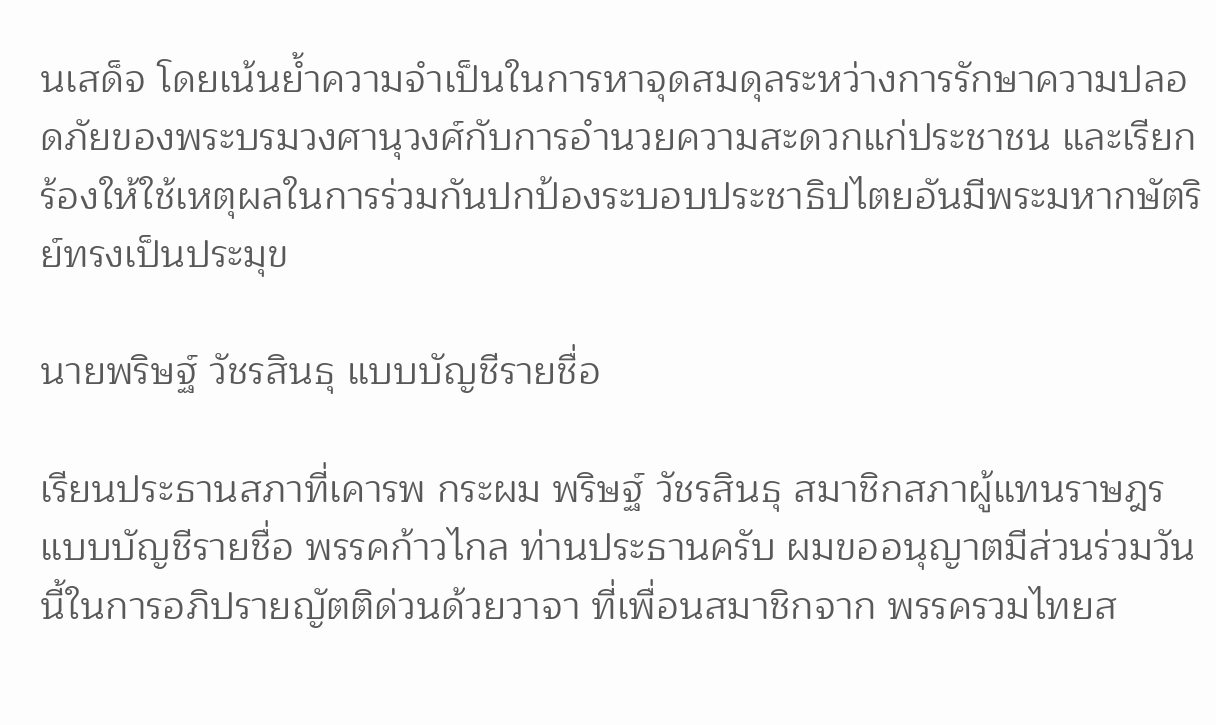นเสด็จ โดยเน้นย้ำความจำเป็นในการหาจุดสมดุลระหว่างการรักษาความปลอดภัยของพระบรมวงศานุวงศ์กับการอำนวยความสะดวกแก่ประชาชน และเรียกร้องให้ใช้เหตุผลในการร่วมกันปกป้องระบอบประชาธิปไตยอันมีพระมหากษัตริย์ทรงเป็นประมุข

นายพริษฐ์ วัชรสินธุ แบบบัญชีรายชื่อ

เรียนประธานสภาที่เคารพ กระผม พริษฐ์ วัชรสินธุ สมาชิกสภาผู้แทนราษฎรแบบบัญชีรายชื่อ พรรคก้าวไกล ท่านประธานครับ ผมขออนุญาตมีส่วนร่วมวันนี้ในการอภิปรายญัตติด่วนด้วยวาจา ที่เพื่อนสมาชิกจาก พรรครวมไทยส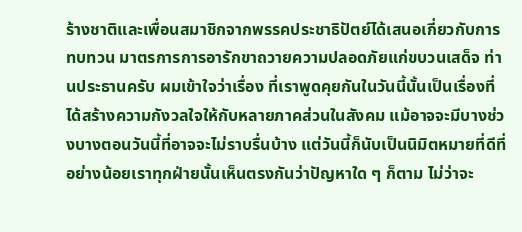ร้างชาติและเพื่อนสมาชิกจากพรรคประชาธิปัตย์ได้เสนอเกี่ยวกับการทบทวน มาตรการการอารักขาถวายความปลอดภัยแก่ขบวนเสด็จ ท่านประธานครับ ผมเข้าใจว่าเรื่อง ที่เราพูดคุยกันในวันนี้นั้นเป็นเรื่องที่ได้สร้างความกังวลใจให้กับหลายภาคส่วนในสังคม แม้อาจจะมีบางช่วงบางตอนวันนี้ที่อาจจะไม่ราบรื่นบ้าง แต่วันนี้ก็นับเป็นนิมิตหมายที่ดีที่อย่างน้อยเราทุกฝ่ายนั้นเห็นตรงกันว่าปัญหาใด ๆ ก็ตาม ไม่ว่าจะ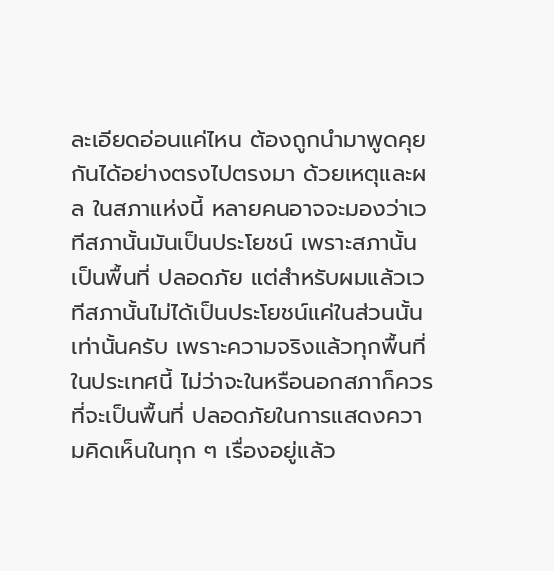ละเอียดอ่อนแค่ไหน ต้องถูกนำมาพูดคุยกันได้อย่างตรงไปตรงมา ด้วยเหตุและผล ในสภาแห่งนี้ หลายคนอาจจะมองว่าเวทีสภานั้นมันเป็นประโยชน์ เพราะสภานั้นเป็นพื้นที่ ปลอดภัย แต่สำหรับผมแล้วเวทีสภานั้นไม่ได้เป็นประโยชน์แค่ในส่วนนั้นเท่านั้นครับ เพราะความจริงแล้วทุกพื้นที่ในประเทศนี้ ไม่ว่าจะในหรือนอกสภาก็ควรที่จะเป็นพื้นที่ ปลอดภัยในการแสดงความคิดเห็นในทุก ๆ เรื่องอยู่แล้ว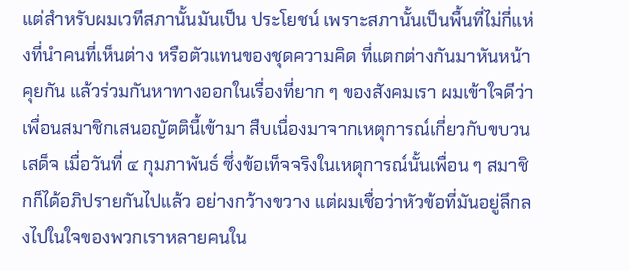แต่สำหรับผมเวทีสภานั้นมันเป็น ประโยชน์ เพราะสภานั้นเป็นพื้นที่ไม่กี่แห่งที่นำคนที่เห็นต่าง หรือตัวแทนของชุดความคิด ที่แตกต่างกันมาหันหน้าคุยกัน แล้วร่วมกันหาทางออกในเรื่องที่ยาก ๆ ของสังคมเรา ผมเข้าใจดีว่าเพื่อนสมาชิกเสนอญัตตินี้เข้ามา สืบเนื่องมาจากเหตุการณ์เกี่ยวกับขบวนเสด็จ เมื่อวันที่ ๔ กุมภาพันธ์ ซึ่งข้อเท็จจริงในเหตุการณ์นั้นเพื่อน ๆ สมาชิกก็ได้อภิปรายกันไปแล้ว อย่างกว้างขวาง แต่ผมเชื่อว่าหัวข้อที่มันอยู่ลึกลงไปในใจของพวกเราหลายคนใน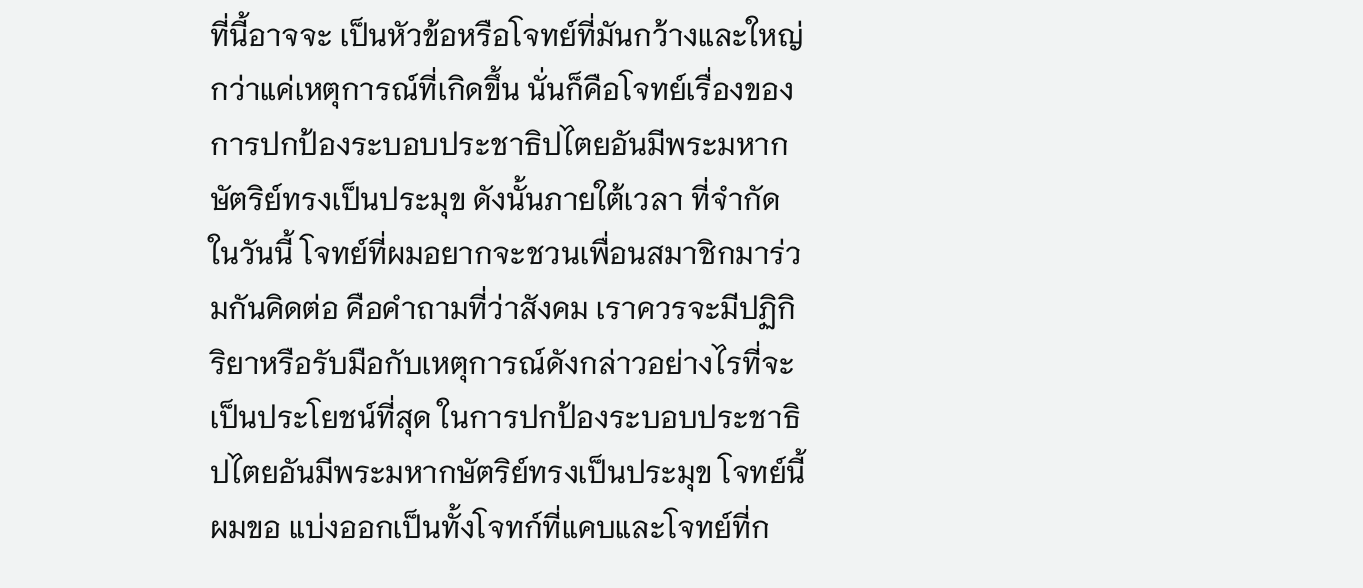ที่นี้อาจจะ เป็นหัวข้อหรือโจทย์ที่มันกว้างและใหญ่กว่าแค่เหตุการณ์ที่เกิดขึ้น นั่นก็คือโจทย์เรื่องของ การปกป้องระบอบประชาธิปไตยอันมีพระมหากษัตริย์ทรงเป็นประมุข ดังนั้นภายใต้เวลา ที่จำกัดในวันนี้ โจทย์ที่ผมอยากจะชวนเพื่อนสมาชิกมาร่วมกันคิดต่อ คือคำถามที่ว่าสังคม เราควรจะมีปฏิกิริยาหรือรับมือกับเหตุการณ์ดังกล่าวอย่างไรที่จะเป็นประโยชน์ที่สุด ในการปกป้องระบอบประชาธิปไตยอันมีพระมหากษัตริย์ทรงเป็นประมุข โจทย์นี้ผมขอ แบ่งออกเป็นทั้งโจทก์ที่แคบและโจทย์ที่ก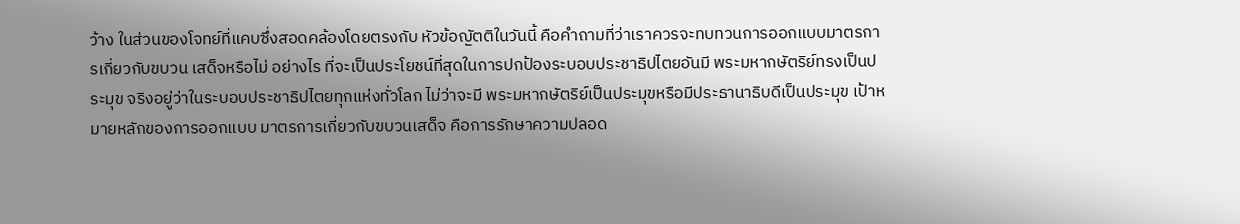ว้าง ในส่วนของโจทย์ที่แคบซึ่งสอดคล้องโดยตรงกับ หัวข้อญัตติในวันนี้ คือคำถามที่ว่าเราควรจะทบทวนการออกแบบมาตรการเกี่ยวกับขบวน เสด็จหรือไม่ อย่างไร ที่จะเป็นประโยชน์ที่สุดในการปกป้องระบอบประชาธิปไตยอันมี พระมหากษัตริย์ทรงเป็นประมุข จริงอยู่ว่าในระบอบประชาธิปไตยทุกแห่งทั่วโลก ไม่ว่าจะมี พระมหากษัตริย์เป็นประมุขหรือมีประธานาธิบดีเป็นประมุข เป้าหมายหลักของการออกแบบ มาตรการเกี่ยวกับขบวนเสด็จ คือการรักษาความปลอด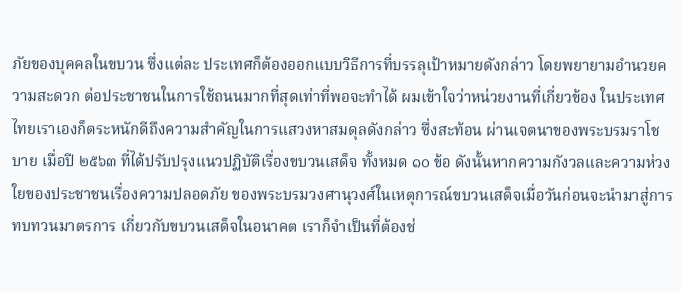ภัยของบุคคลในขบวน ซึ่งแต่ละ ประเทศก็ต้องออกแบบวิธีการที่บรรลุเป้าหมายดังกล่าว โดยพยายามอำนวยความสะดวก ต่อประชาชนในการใช้ถนนมากที่สุดเท่าที่พอจะทำได้ ผมเข้าใจว่าหน่วยงานที่เกี่ยวข้อง ในประเทศไทยเราเองก็ตระหนักดีถึงความสำคัญในการแสวงหาสมดุลดังกล่าว ซึ่งสะท้อน ผ่านเจตนาของพระบรมราโชบาย เมื่อปี ๒๕๖๓ ที่ได้ปรับปรุงแนวปฏิบัติเรื่องขบวนเสด็จ ทั้งหมด ๑๐ ข้อ ดังนั้นหากความกังวลและความห่วงใยของประชาชนเรื่องความปลอดภัย ของพระบรมวงศานุวงศ์ในเหตุการณ์ขบวนเสด็จเมื่อวันก่อนจะนำมาสู่การทบทวนมาตรการ เกี่ยวกับขบวนเสด็จในอนาคต เราก็จำเป็นที่ต้องช่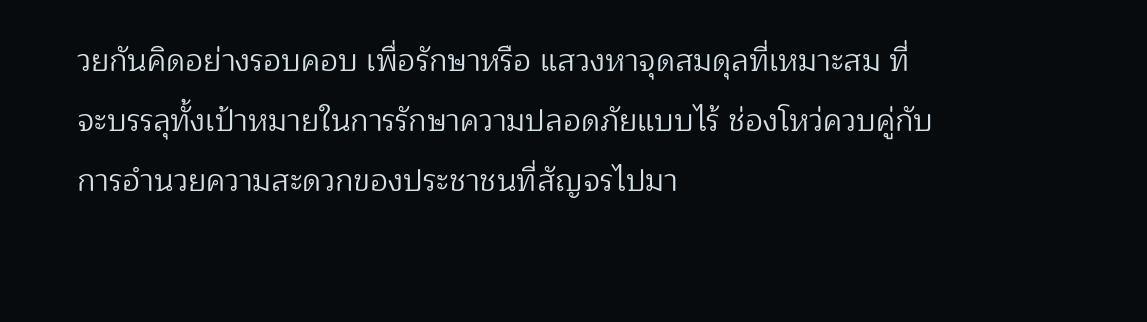วยกันคิดอย่างรอบคอบ เพื่อรักษาหรือ แสวงหาจุดสมดุลที่เหมาะสม ที่จะบรรลุทั้งเป้าหมายในการรักษาความปลอดภัยแบบไร้ ช่องโหว่ควบคู่กับการอำนวยความสะดวกของประชาชนที่สัญจรไปมา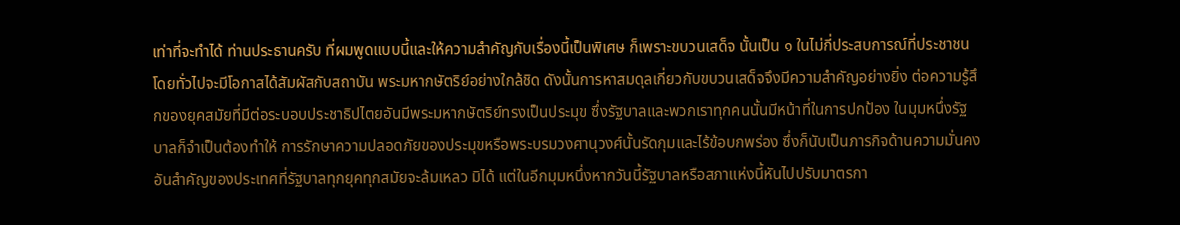เท่าที่จะทำได้ ท่านประธานครับ ที่ผมพูดแบบนี้และให้ความสำคัญกับเรื่องนี้เป็นพิเศษ ก็เพราะขบวนเสด็จ นั้นเป็น ๑ ในไม่กี่ประสบการณ์ที่ประชาชนโดยทั่วไปจะมีโอกาสได้สัมผัสกับสถาบัน พระมหากษัตริย์อย่างใกล้ชิด ดังนั้นการหาสมดุลเกี่ยวกับขบวนเสด็จจึงมีความสำคัญอย่างยิ่ง ต่อความรู้สึกของยุคสมัยที่มีต่อระบอบประชาธิปไตยอันมีพระมหากษัตริย์ทรงเป็นประมุข ซึ่งรัฐบาลและพวกเราทุกคนนั้นมีหน้าที่ในการปกป้อง ในมุมหนึ่งรัฐบาลก็จำเป็นต้องทำให้ การรักษาความปลอดภัยของประมุขหรือพระบรมวงศานุวงศ์นั้นรัดกุมและไร้ข้อบกพร่อง ซึ่งก็นับเป็นภารกิจด้านความมั่นคงอันสำคัญของประเทศที่รัฐบาลทุกยุคทุกสมัยจะล้มเหลว มิได้ แต่ในอีกมุมหนึ่งหากวันนี้รัฐบาลหรือสภาแห่งนี้หันไปปรับมาตรกา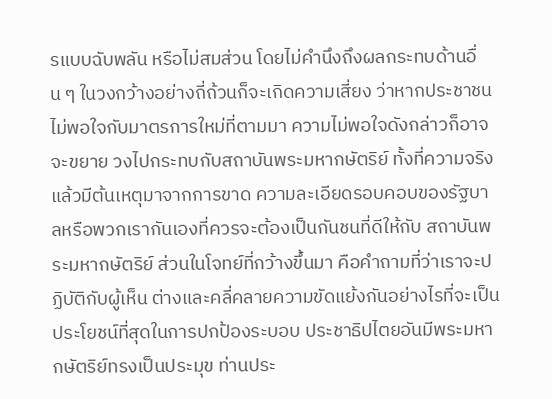รแบบฉับพลัน หรือไม่สมส่วน โดยไม่คำนึงถึงผลกระทบด้านอื่น ๆ ในวงกว้างอย่างถี่ถ้วนก็จะเกิดความเสี่ยง ว่าหากประชาชนไม่พอใจกับมาตรการใหม่ที่ตามมา ความไม่พอใจดังกล่าวก็อาจจะขยาย วงไปกระทบกับสถาบันพระมหากษัตริย์ ทั้งที่ความจริงแล้วมีต้นเหตุมาจากการขาด ความละเอียดรอบคอบของรัฐบาลหรือพวกเรากันเองที่ควรจะต้องเป็นกันชนที่ดีให้กับ สถาบันพระมหากษัตริย์ ส่วนในโจทย์ที่กว้างขึ้นมา คือคำถามที่ว่าเราจะปฏิบัติกับผู้เห็น ต่างและคลี่คลายความขัดแย้งกันอย่างไรที่จะเป็นประโยชน์ที่สุดในการปกป้องระบอบ ประชาธิปไตยอันมีพระมหากษัตริย์ทรงเป็นประมุข ท่านประ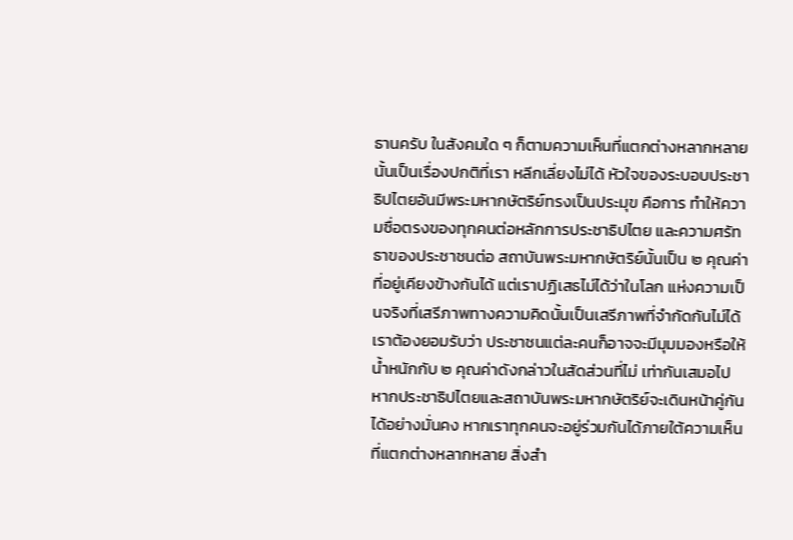ธานครับ ในสังคมใด ๆ ก็ตามความเห็นที่แตกต่างหลากหลายนั้นเป็นเรื่องปกติที่เรา หลีกเลี่ยงไม่ได้ หัวใจของระบอบประชาธิปไตยอันมีพระมหากษัตริย์ทรงเป็นประมุข คือการ ทำให้ความซื่อตรงของทุกคนต่อหลักการประชาธิปไตย และความศรัทธาของประชาชนต่อ สถาบันพระมหากษัตริย์นั้นเป็น ๒ คุณค่าที่อยู่เคียงข้างกันได้ แต่เราปฏิเสธไม่ได้ว่าในโลก แห่งความเป็นจริงที่เสรีภาพทางความคิดนั้นเป็นเสรีภาพที่จำกัดกันไม่ได้ เราต้องยอมรับว่า ประชาชนแต่ละคนก็อาจจะมีมุมมองหรือให้น้ำหนักกับ ๒ คุณค่าดังกล่าวในสัดส่วนที่ไม่ เท่ากันเสมอไป หากประชาธิปไตยและสถาบันพระมหากษัตริย์จะเดินหน้าคู่กันได้อย่างมั่นคง หากเราทุกคนจะอยู่ร่วมกันได้ภายใต้ความเห็นที่แตกต่างหลากหลาย สิ่งสำ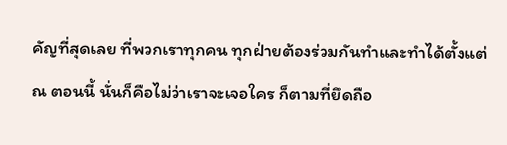คัญที่สุดเลย ที่พวกเราทุกคน ทุกฝ่ายต้องร่วมกันทำและทำได้ตั้งแต่ ณ ตอนนี้ นั่นก็คือไม่ว่าเราจะเจอใคร ก็ตามที่ยึดถือ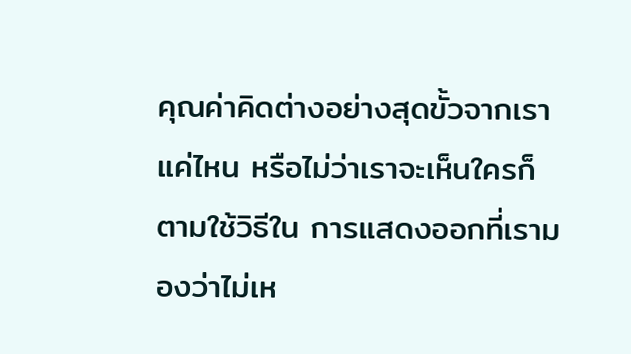คุณค่าคิดต่างอย่างสุดขั้วจากเราแค่ไหน หรือไม่ว่าเราจะเห็นใครก็ตามใช้วิธีใน การแสดงออกที่เรามองว่าไม่เห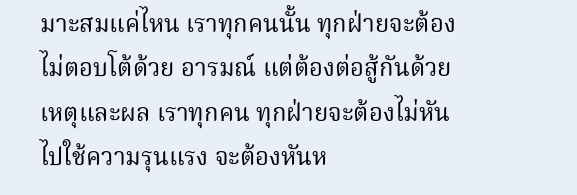มาะสมแค่ไหน เราทุกคนนั้น ทุกฝ่ายจะต้องไม่ตอบโต้ด้วย อารมณ์ แต่ต้องต่อสู้กันด้วยเหตุและผล เราทุกคน ทุกฝ่ายจะต้องไม่หันไปใช้ความรุนแรง จะต้องหันห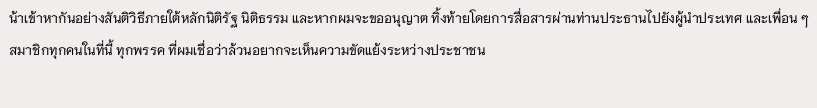น้าเข้าหากันอย่างสันติวิธีภายใต้หลักนิติรัฐ นิติธรรม และหากผมจะขออนุญาต ทิ้งท้ายโดยการสื่อสารผ่านท่านประธานไปยังผู้นำประเทศ และเพื่อน ๆ สมาชิกทุกคนในที่นี้ ทุกพรรค ที่ผมเชื่อว่าล้วนอยากจะเห็นความขัดแย้งระหว่างประชาชน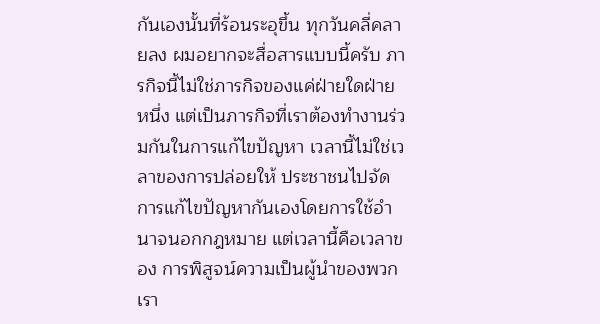กันเองนั้นที่ร้อนระอุขึ้น ทุกวันคลี่คลายลง ผมอยากจะสื่อสารแบบนี้ครับ ภารกิจนี้ไม่ใช่ภารกิจของแค่ฝ่ายใดฝ่ายหนึ่ง แต่เป็นภารกิจที่เราต้องทำงานร่วมกันในการแก้ไขปัญหา เวลานี้ไม่ใช่เวลาของการปล่อยให้ ประชาชนไปจัดการแก้ไขปัญหากันเองโดยการใช้อำนาจนอกกฎหมาย แต่เวลานี้คือเวลาของ การพิสูจน์ความเป็นผู้นำของพวกเรา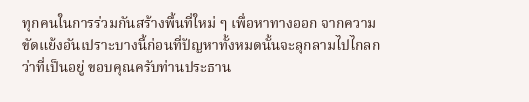ทุกคนในการร่วมกันสร้างพื้นที่ใหม่ ๆ เพื่อหาทางออก จากความขัดแย้งอันเปราะบางนี้ก่อนที่ปัญหาทั้งหมดนั้นจะลุกลามไปไกลกว่าที่เป็นอยู่ ขอบคุณครับท่านประธาน